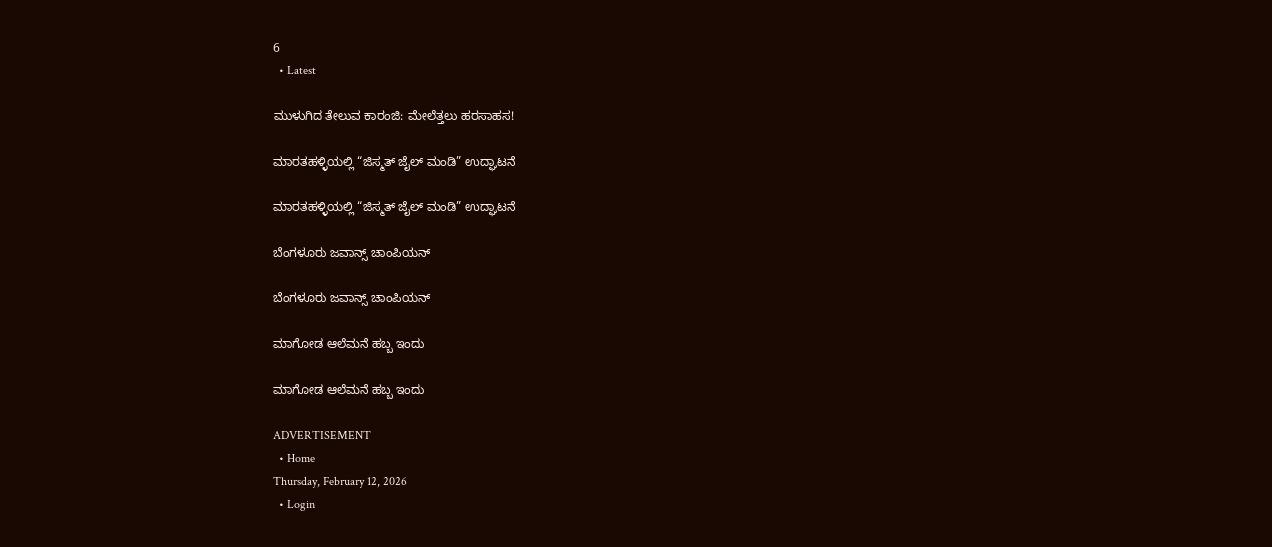6
  • Latest

ಮುಳುಗಿದ ತೇಲುವ ಕಾರಂಜಿ: ಮೇಲೆತ್ತಲು ಹರಸಾಹಸ!

ಮಾರತಹಳ್ಳಿಯಲ್ಲಿ “ಜಿಸ್ಮತ್ ಜೈಲ್ ಮಂಡಿ” ಉದ್ಘಾಟನೆ

ಮಾರತಹಳ್ಳಿಯಲ್ಲಿ “ಜಿಸ್ಮತ್ ಜೈಲ್ ಮಂಡಿ” ಉದ್ಘಾಟನೆ

ಬೆಂಗಳೂರು ಜವಾನ್ಸ್ ಚಾಂಪಿಯನ್

ಬೆಂಗಳೂರು ಜವಾನ್ಸ್ ಚಾಂಪಿಯನ್

ಮಾಗೋಡ ಆಲೆಮನೆ ಹಬ್ಬ ಇಂದು

ಮಾಗೋಡ ಆಲೆಮನೆ ಹಬ್ಬ ಇಂದು

ADVERTISEMENT
  • Home
Thursday, February 12, 2026
  • Login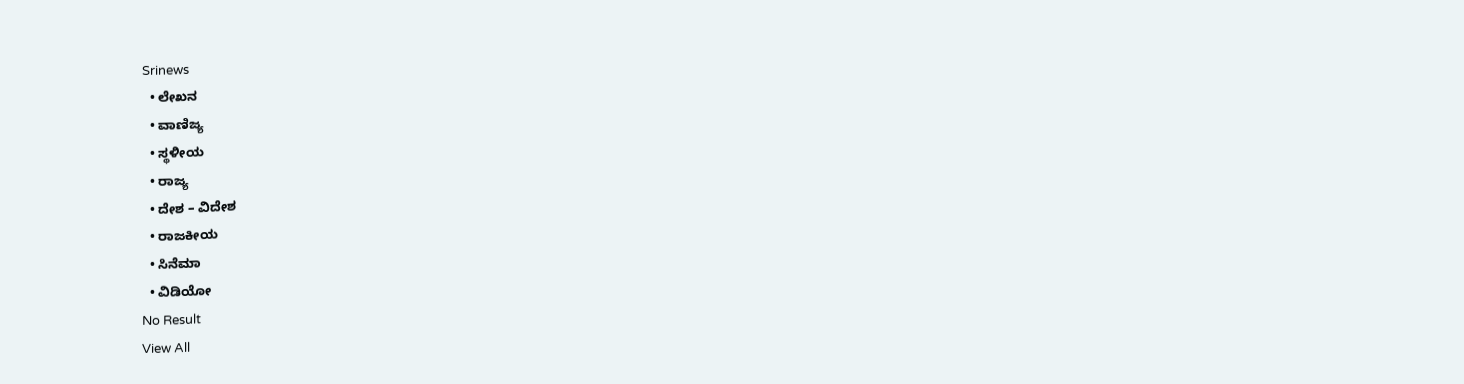Srinews
  • ಲೇಖನ
  • ವಾಣಿಜ್ಯ
  • ಸ್ಥಳೀಯ
  • ರಾಜ್ಯ
  • ದೇಶ – ವಿದೇಶ
  • ರಾಜಕೀಯ
  • ಸಿನೆಮಾ
  • ವಿಡಿಯೋ
No Result
View All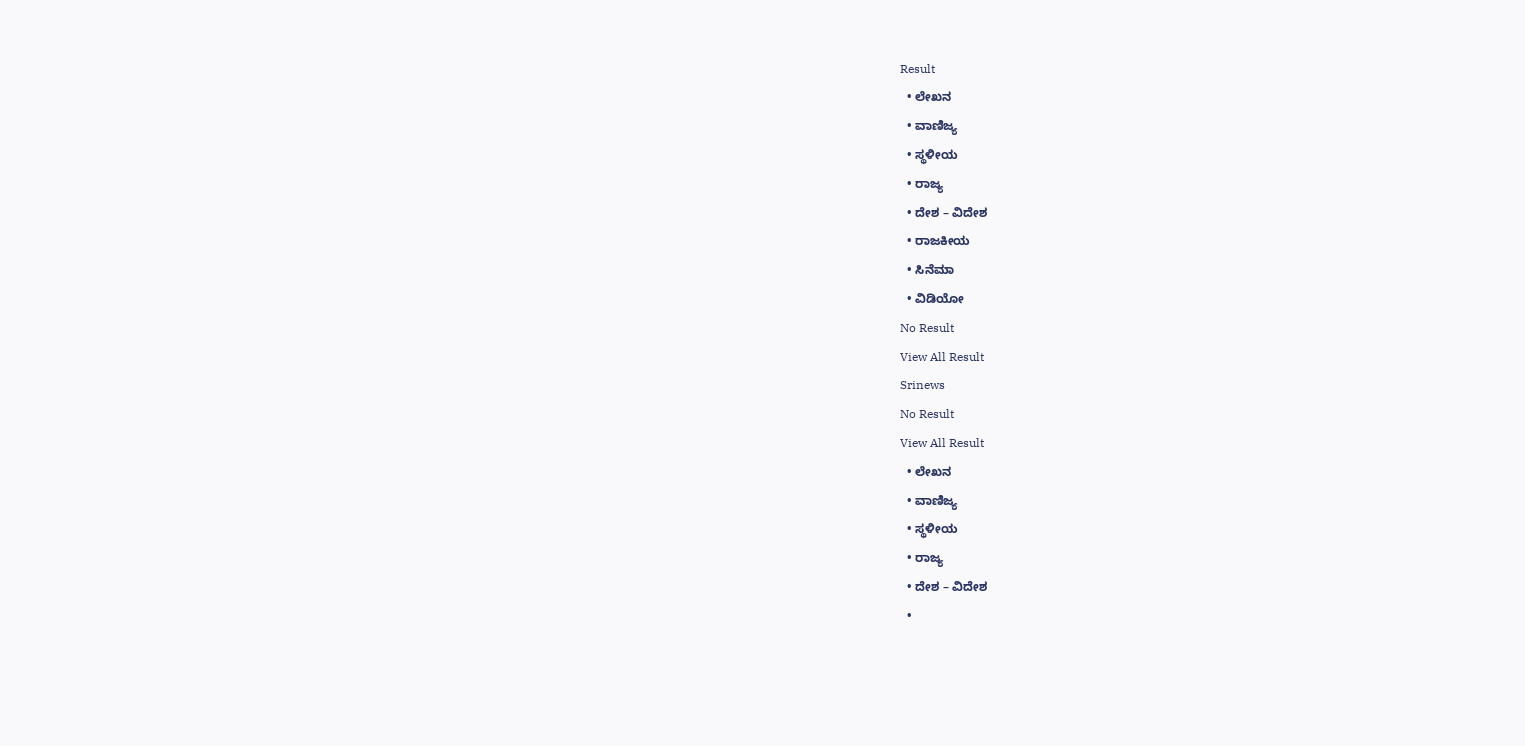Result
  • ಲೇಖನ
  • ವಾಣಿಜ್ಯ
  • ಸ್ಥಳೀಯ
  • ರಾಜ್ಯ
  • ದೇಶ – ವಿದೇಶ
  • ರಾಜಕೀಯ
  • ಸಿನೆಮಾ
  • ವಿಡಿಯೋ
No Result
View All Result
Srinews
No Result
View All Result
  • ಲೇಖನ
  • ವಾಣಿಜ್ಯ
  • ಸ್ಥಳೀಯ
  • ರಾಜ್ಯ
  • ದೇಶ – ವಿದೇಶ
  •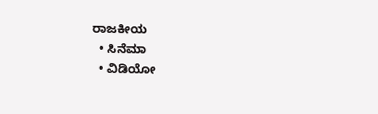ರಾಜಕೀಯ
  • ಸಿನೆಮಾ
  • ವಿಡಿಯೋ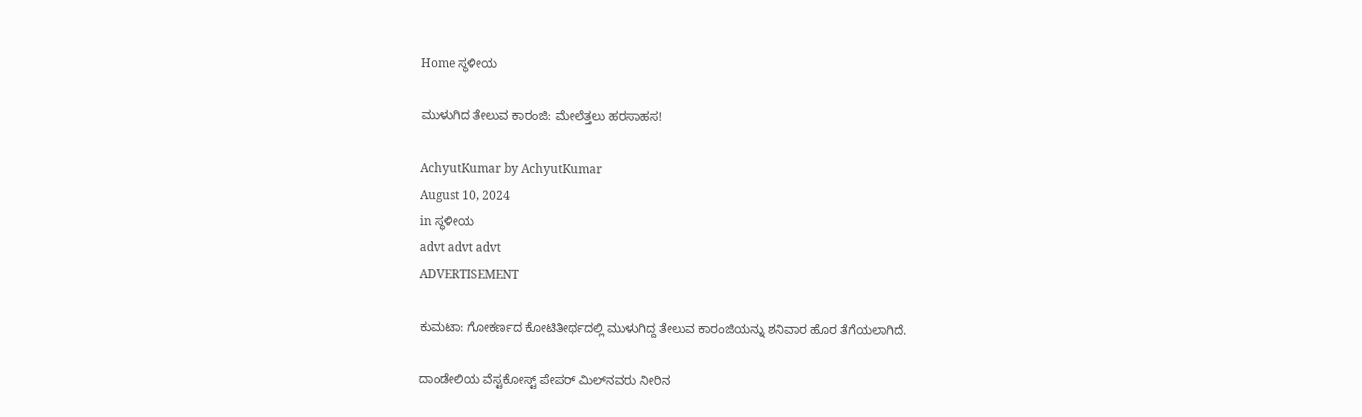Home ಸ್ಥಳೀಯ

ಮುಳುಗಿದ ತೇಲುವ ಕಾರಂಜಿ: ಮೇಲೆತ್ತಲು ಹರಸಾಹಸ!

AchyutKumar by AchyutKumar
August 10, 2024
in ಸ್ಥಳೀಯ
advt advt advt
ADVERTISEMENT

ಕುಮಟಾ: ಗೋಕರ್ಣದ ಕೋಟಿತೀರ್ಥದಲ್ಲಿ ಮುಳುಗಿದ್ದ ತೇಲುವ ಕಾರಂಜಿಯನ್ನು ಶನಿವಾರ ಹೊರ ತೆಗೆಯಲಾಗಿದೆ.

ದಾಂಡೇಲಿಯ ವೆಸ್ಟಕೋಸ್ಟ್ ಪೇಪರ್ ಮಿಲ್‌ನವರು ನೀರಿನ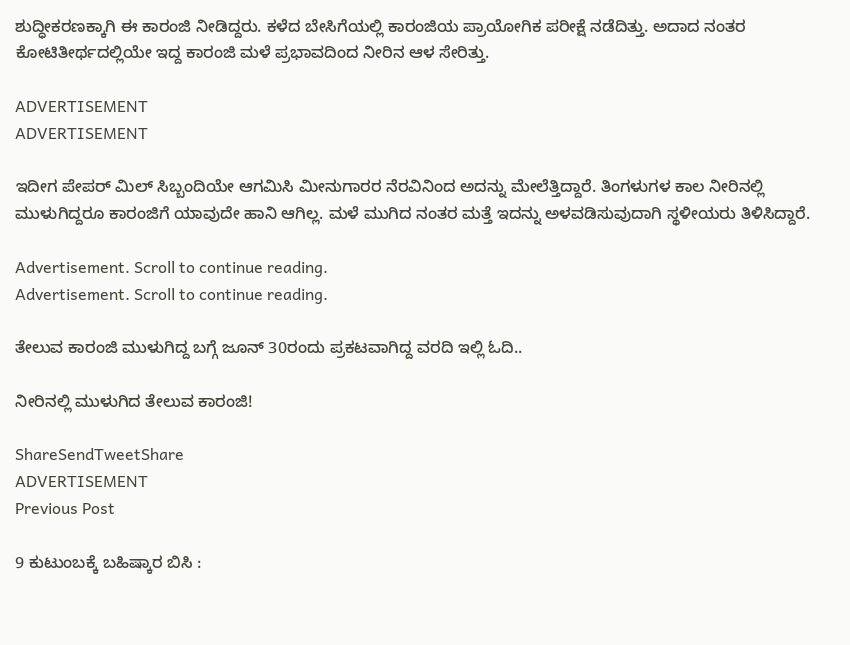ಶುದ್ಧೀಕರಣಕ್ಕಾಗಿ ಈ ಕಾರಂಜಿ ನೀಡಿದ್ದರು. ಕಳೆದ ಬೇಸಿಗೆಯಲ್ಲಿ ಕಾರಂಜಿಯ ಪ್ರಾಯೋಗಿಕ ಪರೀಕ್ಷೆ ನಡೆದಿತ್ತು. ಅದಾದ ನಂತರ ಕೋಟಿತೀರ್ಥದಲ್ಲಿಯೇ ಇದ್ದ ಕಾರಂಜಿ ಮಳೆ ಪ್ರಭಾವದಿಂದ ನೀರಿನ ಆಳ ಸೇರಿತ್ತು.

ADVERTISEMENT
ADVERTISEMENT

ಇದೀಗ ಪೇಪರ್ ಮಿಲ್ ಸಿಬ್ಬಂದಿಯೇ ಆಗಮಿಸಿ ಮೀನುಗಾರರ ನೆರವಿನಿಂದ ಅದನ್ನು ಮೇಲೆತ್ತಿದ್ದಾರೆ. ತಿಂಗಳುಗಳ ಕಾಲ ನೀರಿನಲ್ಲಿ ಮುಳುಗಿದ್ದರೂ ಕಾರಂಜಿಗೆ ಯಾವುದೇ ಹಾನಿ ಆಗಿಲ್ಲ. ಮಳೆ ಮುಗಿದ ನಂತರ ಮತ್ತೆ ಇದನ್ನು ಅಳವಡಿಸುವುದಾಗಿ ಸ್ಥಳೀಯರು ತಿಳಿಸಿದ್ದಾರೆ.

Advertisement. Scroll to continue reading.
Advertisement. Scroll to continue reading.

ತೇಲುವ ಕಾರಂಜಿ ಮುಳುಗಿದ್ದ ಬಗ್ಗೆ ಜೂನ್ 30ರಂದು ಪ್ರಕಟವಾಗಿದ್ದ ವರದಿ ಇಲ್ಲಿ ಓದಿ..

ನೀರಿನಲ್ಲಿ ಮುಳುಗಿದ ತೇಲುವ ಕಾರಂಜಿ!

ShareSendTweetShare
ADVERTISEMENT
Previous Post

9 ಕುಟುಂಬಕ್ಕೆ ಬಹಿಷ್ಕಾರ ಬಿಸಿ :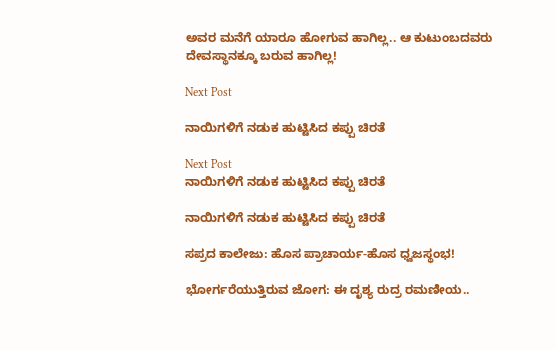ಅವರ ಮನೆಗೆ ಯಾರೂ ಹೋಗುವ ಹಾಗಿಲ್ಲ.. ಆ ಕುಟುಂಬದವರು ದೇವಸ್ಥಾನಕ್ಕೂ ಬರುವ ಹಾಗಿಲ್ಲ!

Next Post

ನಾಯಿಗಳಿಗೆ ನಡುಕ ಹುಟ್ಟಿಸಿದ ಕಪ್ಪು ಚಿರತೆ

Next Post
ನಾಯಿಗಳಿಗೆ ನಡುಕ ಹುಟ್ಟಿಸಿದ ಕಪ್ಪು ಚಿರತೆ

ನಾಯಿಗಳಿಗೆ ನಡುಕ ಹುಟ್ಟಿಸಿದ ಕಪ್ಪು ಚಿರತೆ

ಸಪ್ರದ ಕಾಲೇಜು: ಹೊಸ ಪ್ರಾಚಾರ್ಯ-ಹೊಸ ಧ್ವಜಸ್ಥಂಭ!

ಭೋರ್ಗರೆಯುತ್ತಿರುವ ಜೋಗ: ಈ ದೃಶ್ಯ ರುದ್ರ ರಮಣೀಯ..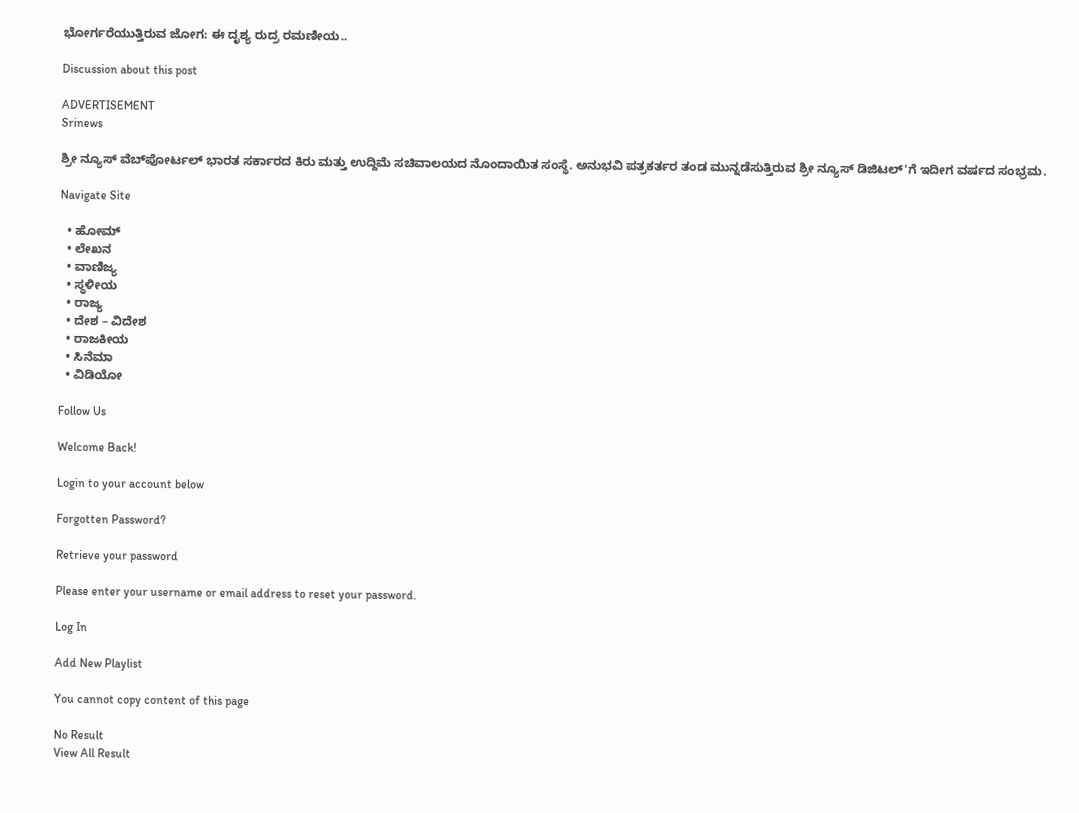ಭೋರ್ಗರೆಯುತ್ತಿರುವ ಜೋಗ: ಈ ದೃಶ್ಯ ರುದ್ರ ರಮಣೀಯ..

Discussion about this post

ADVERTISEMENT
Srinews

ಶ್ರೀ ನ್ಯೂಸ್ ವೆಬ್‌ಪೋರ್ಟಲ್ ಭಾರತ ಸರ್ಕಾರದ ಕಿರು ಮತ್ತು ಉದ್ದಿಮೆ ಸಚಿವಾಲಯದ ನೊಂದಾಯಿತ ಸಂಸ್ಥೆ. ಅನುಭವಿ ಪತ್ರಕರ್ತರ ತಂಡ ಮುನ್ನಡೆಸುತ್ತಿರುವ ಶ್ರೀ ನ್ಯೂಸ್ ಡಿಜಿಟಲ್'ಗೆ ಇದೀಗ ವರ್ಷದ ಸಂಭ್ರಮ.

Navigate Site

  • ಹೋಮ್
  • ಲೇಖನ
  • ವಾಣಿಜ್ಯ
  • ಸ್ಥಳೀಯ
  • ರಾಜ್ಯ
  • ದೇಶ – ವಿದೇಶ
  • ರಾಜಕೀಯ
  • ಸಿನೆಮಾ
  • ವಿಡಿಯೋ

Follow Us

Welcome Back!

Login to your account below

Forgotten Password?

Retrieve your password

Please enter your username or email address to reset your password.

Log In

Add New Playlist

You cannot copy content of this page

No Result
View All Result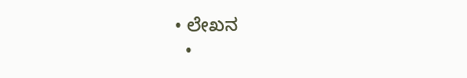• ಲೇಖನ
  •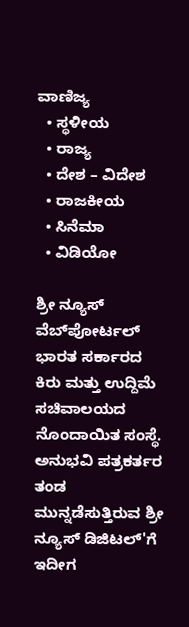ವಾಣಿಜ್ಯ
  • ಸ್ಥಳೀಯ
  • ರಾಜ್ಯ
  • ದೇಶ – ವಿದೇಶ
  • ರಾಜಕೀಯ
  • ಸಿನೆಮಾ
  • ವಿಡಿಯೋ

ಶ್ರೀ ನ್ಯೂಸ್ ವೆಬ್‌ಪೋರ್ಟಲ್ ಭಾರತ ಸರ್ಕಾರದ ಕಿರು ಮತ್ತು ಉದ್ದಿಮೆ ಸಚಿವಾಲಯದ ನೊಂದಾಯಿತ ಸಂಸ್ಥೆ. ಅನುಭವಿ ಪತ್ರಕರ್ತರ ತಂಡ ಮುನ್ನಡೆಸುತ್ತಿರುವ ಶ್ರೀ ನ್ಯೂಸ್ ಡಿಜಿಟಲ್'ಗೆ ಇದೀಗ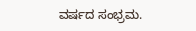ವರ್ಷದ ಸಂಭ್ರಮ.